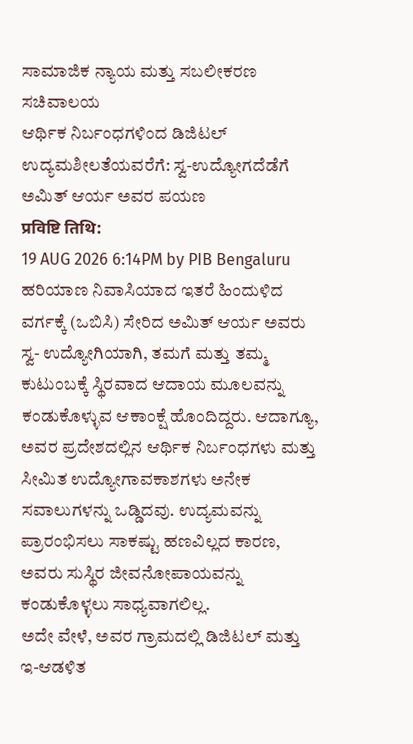ಸಾಮಾಜಿಕ ನ್ಯಾಯ ಮತ್ತು ಸಬಲೀಕರಣ ಸಚಿವಾಲಯ
ಆರ್ಥಿಕ ನಿರ್ಬಂಧಗಳಿಂದ ಡಿಜಿಟಲ್ ಉದ್ಯಮಶೀಲತೆಯವರೆಗೆ: ಸ್ವ-ಉದ್ಯೋಗದೆಡೆಗೆ ಅಮಿತ್ ಆರ್ಯ ಅವರ ಪಯಣ
प्रविष्टि तिथि:
19 AUG 2026 6:14PM by PIB Bengaluru
ಹರಿಯಾಣ ನಿವಾಸಿಯಾದ ಇತರೆ ಹಿಂದುಳಿದ ವರ್ಗಕ್ಕೆ (ಒಬಿಸಿ) ಸೇರಿದ ಅಮಿತ್ ಆರ್ಯ ಅವರು ಸ್ವ- ಉದ್ಯೋಗಿಯಾಗಿ, ತಮಗೆ ಮತ್ತು ತಮ್ಮ ಕುಟುಂಬಕ್ಕೆ ಸ್ಥಿರವಾದ ಆದಾಯ ಮೂಲವನ್ನು ಕಂಡುಕೊಳ್ಳುವ ಆಕಾಂಕ್ಷೆ ಹೊಂದಿದ್ದರು. ಆದಾಗ್ಯೂ, ಅವರ ಪ್ರದೇಶದಲ್ಲಿನ ಆರ್ಥಿಕ ನಿರ್ಬಂಧಗಳು ಮತ್ತು ಸೀಮಿತ ಉದ್ಯೋಗಾವಕಾಶಗಳು ಅನೇಕ ಸವಾಲುಗಳನ್ನು ಒಡ್ಡಿದವು. ಉದ್ಯಮವನ್ನು ಪ್ರಾರಂಭಿಸಲು ಸಾಕಷ್ಟು ಹಣವಿಲ್ಲದ ಕಾರಣ, ಅವರು ಸುಸ್ಥಿರ ಜೀವನೋಪಾಯವನ್ನು ಕಂಡುಕೊಳ್ಳಲು ಸಾಧ್ಯವಾಗಲಿಲ್ಲ.
ಅದೇ ವೇಳೆ, ಅವರ ಗ್ರಾಮದಲ್ಲಿ ಡಿಜಿಟಲ್ ಮತ್ತು ಇ-ಆಡಳಿತ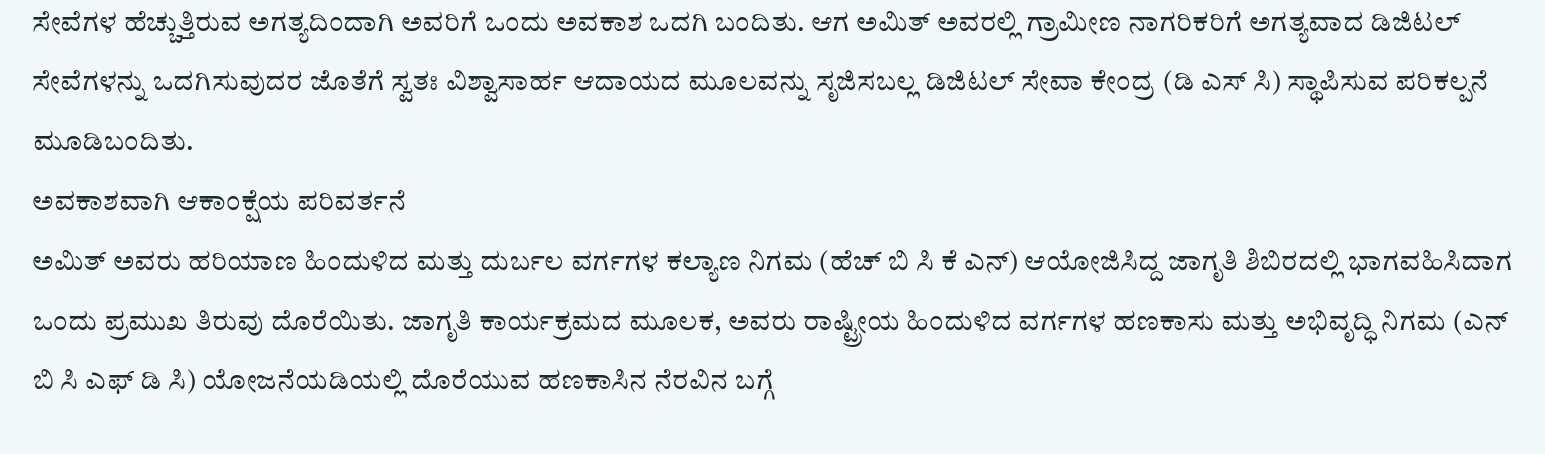ಸೇವೆಗಳ ಹೆಚ್ಚುತ್ತಿರುವ ಅಗತ್ಯದಿಂದಾಗಿ ಅವರಿಗೆ ಒಂದು ಅವಕಾಶ ಒದಗಿ ಬಂದಿತು. ಆಗ ಅಮಿತ್ ಅವರಲ್ಲಿ ಗ್ರಾಮೀಣ ನಾಗರಿಕರಿಗೆ ಅಗತ್ಯವಾದ ಡಿಜಿಟಲ್ ಸೇವೆಗಳನ್ನು ಒದಗಿಸುವುದರ ಜೊತೆಗೆ ಸ್ವತಃ ವಿಶ್ವಾಸಾರ್ಹ ಆದಾಯದ ಮೂಲವನ್ನು ಸೃಜಿಸಬಲ್ಲ ಡಿಜಿಟಲ್ ಸೇವಾ ಕೇಂದ್ರ (ಡಿ ಎಸ್ ಸಿ) ಸ್ಥಾಪಿಸುವ ಪರಿಕಲ್ಪನೆ ಮೂಡಿಬಂದಿತು.
ಅವಕಾಶವಾಗಿ ಆಕಾಂಕ್ಷೆಯ ಪರಿವರ್ತನೆ
ಅಮಿತ್ ಅವರು ಹರಿಯಾಣ ಹಿಂದುಳಿದ ಮತ್ತು ದುರ್ಬಲ ವರ್ಗಗಳ ಕಲ್ಯಾಣ ನಿಗಮ (ಹೆಚ್ ಬಿ ಸಿ ಕೆ ಎನ್) ಆಯೋಜಿಸಿದ್ದ ಜಾಗೃತಿ ಶಿಬಿರದಲ್ಲಿ ಭಾಗವಹಿಸಿದಾಗ ಒಂದು ಪ್ರಮುಖ ತಿರುವು ದೊರೆಯಿತು. ಜಾಗೃತಿ ಕಾರ್ಯಕ್ರಮದ ಮೂಲಕ, ಅವರು ರಾಷ್ಟ್ರೀಯ ಹಿಂದುಳಿದ ವರ್ಗಗಳ ಹಣಕಾಸು ಮತ್ತು ಅಭಿವೃದ್ಧಿ ನಿಗಮ (ಎನ್ ಬಿ ಸಿ ಎಫ್ ಡಿ ಸಿ) ಯೋಜನೆಯಡಿಯಲ್ಲಿ ದೊರೆಯುವ ಹಣಕಾಸಿನ ನೆರವಿನ ಬಗ್ಗೆ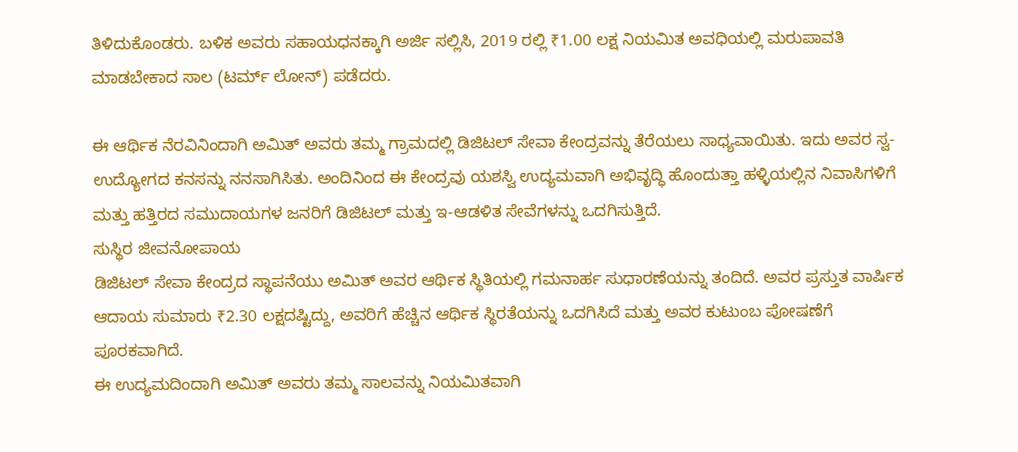ತಿಳಿದುಕೊಂಡರು. ಬಳಿಕ ಅವರು ಸಹಾಯಧನಕ್ಕಾಗಿ ಅರ್ಜಿ ಸಲ್ಲಿಸಿ, 2019 ರಲ್ಲಿ ₹1.00 ಲಕ್ಷ ನಿಯಮಿತ ಅವಧಿಯಲ್ಲಿ ಮರುಪಾವತಿ ಮಾಡಬೇಕಾದ ಸಾಲ (ಟರ್ಮ್ ಲೋನ್) ಪಡೆದರು.

ಈ ಆರ್ಥಿಕ ನೆರವಿನಿಂದಾಗಿ ಅಮಿತ್ ಅವರು ತಮ್ಮ ಗ್ರಾಮದಲ್ಲಿ ಡಿಜಿಟಲ್ ಸೇವಾ ಕೇಂದ್ರವನ್ನು ತೆರೆಯಲು ಸಾಧ್ಯವಾಯಿತು. ಇದು ಅವರ ಸ್ವ-ಉದ್ಯೋಗದ ಕನಸನ್ನು ನನಸಾಗಿಸಿತು. ಅಂದಿನಿಂದ ಈ ಕೇಂದ್ರವು ಯಶಸ್ವಿ ಉದ್ಯಮವಾಗಿ ಅಭಿವೃದ್ಧಿ ಹೊಂದುತ್ತಾ ಹಳ್ಳಿಯಲ್ಲಿನ ನಿವಾಸಿಗಳಿಗೆ ಮತ್ತು ಹತ್ತಿರದ ಸಮುದಾಯಗಳ ಜನರಿಗೆ ಡಿಜಿಟಲ್ ಮತ್ತು ಇ-ಆಡಳಿತ ಸೇವೆಗಳನ್ನು ಒದಗಿಸುತ್ತಿದೆ.
ಸುಸ್ಥಿರ ಜೀವನೋಪಾಯ
ಡಿಜಿಟಲ್ ಸೇವಾ ಕೇಂದ್ರದ ಸ್ಥಾಪನೆಯು ಅಮಿತ್ ಅವರ ಆರ್ಥಿಕ ಸ್ಥಿತಿಯಲ್ಲಿ ಗಮನಾರ್ಹ ಸುಧಾರಣೆಯನ್ನು ತಂದಿದೆ. ಅವರ ಪ್ರಸ್ತುತ ವಾರ್ಷಿಕ ಆದಾಯ ಸುಮಾರು ₹2.30 ಲಕ್ಷದಷ್ಟಿದ್ದು, ಅವರಿಗೆ ಹೆಚ್ಚಿನ ಆರ್ಥಿಕ ಸ್ಥಿರತೆಯನ್ನು ಒದಗಿಸಿದೆ ಮತ್ತು ಅವರ ಕುಟುಂಬ ಪೋಷಣೆಗೆ ಪೂರಕವಾಗಿದೆ.
ಈ ಉದ್ಯಮದಿಂದಾಗಿ ಅಮಿತ್ ಅವರು ತಮ್ಮ ಸಾಲವನ್ನು ನಿಯಮಿತವಾಗಿ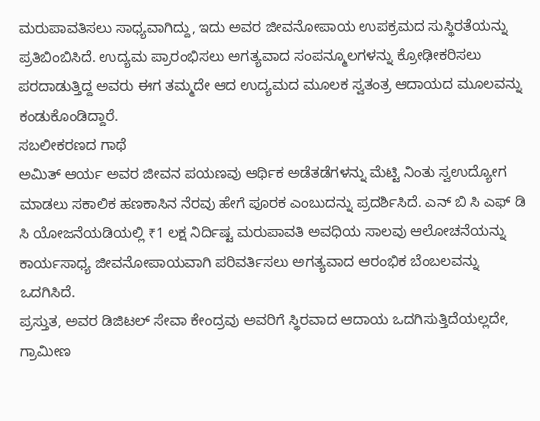ಮರುಪಾವತಿಸಲು ಸಾಧ್ಯವಾಗಿದ್ದು, ಇದು ಅವರ ಜೀವನೋಪಾಯ ಉಪಕ್ರಮದ ಸುಸ್ಥಿರತೆಯನ್ನು ಪ್ರತಿಬಿಂಬಿಸಿದೆ. ಉದ್ಯಮ ಪ್ರಾರಂಭಿಸಲು ಅಗತ್ಯವಾದ ಸಂಪನ್ಮೂಲಗಳನ್ನು ಕ್ರೋಢೀಕರಿಸಲು ಪರದಾಡುತ್ತಿದ್ದ ಅವರು ಈಗ ತಮ್ಮದೇ ಆದ ಉದ್ಯಮದ ಮೂಲಕ ಸ್ವತಂತ್ರ ಆದಾಯದ ಮೂಲವನ್ನು ಕಂಡುಕೊಂಡಿದ್ದಾರೆ.
ಸಬಲೀಕರಣದ ಗಾಥೆ
ಅಮಿತ್ ಆರ್ಯ ಅವರ ಜೀವನ ಪಯಣವು ಆರ್ಥಿಕ ಅಡೆತಡೆಗಳನ್ನು ಮೆಟ್ಟಿ ನಿಂತು ಸ್ವಉದ್ಯೋಗ ಮಾಡಲು ಸಕಾಲಿಕ ಹಣಕಾಸಿನ ನೆರವು ಹೇಗೆ ಪೂರಕ ಎಂಬುದನ್ನು ಪ್ರದರ್ಶಿಸಿದೆ. ಎನ್ ಬಿ ಸಿ ಎಫ್ ಡಿ ಸಿ ಯೋಜನೆಯಡಿಯಲ್ಲಿ ₹1 ಲಕ್ಷ ನಿರ್ದಿಷ್ಟ ಮರುಪಾವತಿ ಅವಧಿಯ ಸಾಲವು ಆಲೋಚನೆಯನ್ನು ಕಾರ್ಯಸಾಧ್ಯ ಜೀವನೋಪಾಯವಾಗಿ ಪರಿವರ್ತಿಸಲು ಅಗತ್ಯವಾದ ಆರಂಭಿಕ ಬೆಂಬಲವನ್ನು ಒದಗಿಸಿದೆ.
ಪ್ರಸ್ತುತ, ಅವರ ಡಿಜಿಟಲ್ ಸೇವಾ ಕೇಂದ್ರವು ಅವರಿಗೆ ಸ್ಥಿರವಾದ ಆದಾಯ ಒದಗಿಸುತ್ತಿದೆಯಲ್ಲದೇ, ಗ್ರಾಮೀಣ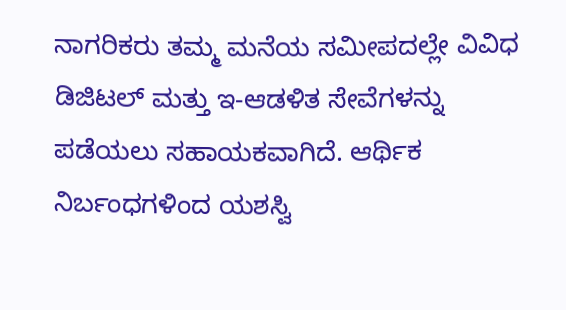ನಾಗರಿಕರು ತಮ್ಮ ಮನೆಯ ಸಮೀಪದಲ್ಲೇ ವಿವಿಧ ಡಿಜಿಟಲ್ ಮತ್ತು ಇ-ಆಡಳಿತ ಸೇವೆಗಳನ್ನು ಪಡೆಯಲು ಸಹಾಯಕವಾಗಿದೆ. ಆರ್ಥಿಕ ನಿರ್ಬಂಧಗಳಿಂದ ಯಶಸ್ವಿ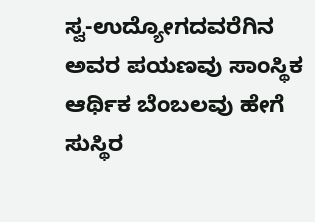ಸ್ವ-ಉದ್ಯೋಗದವರೆಗಿನ ಅವರ ಪಯಣವು ಸಾಂಸ್ಥಿಕ ಆರ್ಥಿಕ ಬೆಂಬಲವು ಹೇಗೆ ಸುಸ್ಥಿರ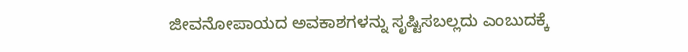ಜೀವನೋಪಾಯದ ಅವಕಾಶಗಳನ್ನು ಸೃಷ್ಟಿಸಬಲ್ಲದು ಎಂಬುದಕ್ಕೆ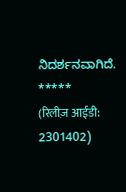ನಿದರ್ಶನವಾಗಿದೆ.
*****
(रिलीज़ आईडी: 2301402)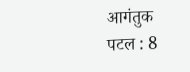आगंतुक पटल : 8